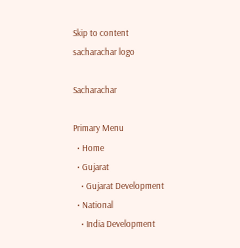Skip to content
sacharachar logo

Sacharachar

Primary Menu
  • Home
  • Gujarat
    • Gujarat Development
  • National
    • India Development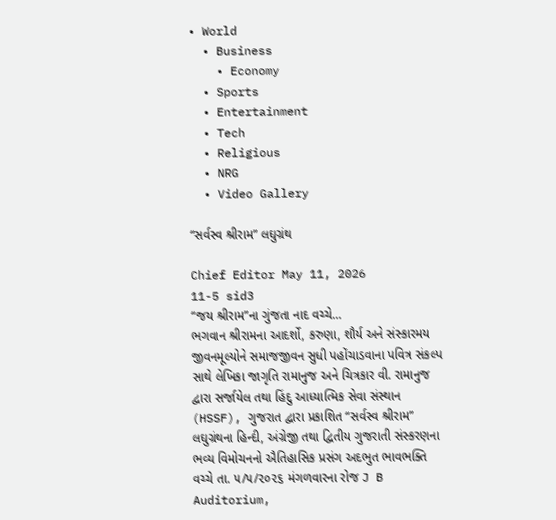• World
  • Business
    • Economy
  • Sports
  • Entertainment
  • Tech
  • Religious
  • NRG
  • Video Gallery

“સર્વસ્વ શ્રીરામ” લઘુગ્રંથ

Chief Editor May 11, 2026
11-5 sid3
“જય શ્રીરામ”ના ગુંજતા નાદ વચ્ચે…
ભગવાન શ્રીરામના આદર્શો, કરુણા, શૌર્ય અને સંસ્કારમય જીવનમૂલ્યોને સમાજજીવન સુધી પહોંચાડવાના પવિત્ર સંકલ્પ સાથે લેખિકા જાગૃતિ રામાનુજ અને ચિત્રકાર વી. રામાનુજ દ્વારા સર્જાયેલ તથા હિંદુ આધ્યાત્મિક સેવા સંસ્થાન (HSSF), ગુજરાત દ્વારા પ્રકાશિત “સર્વસ્વ શ્રીરામ” લઘુગ્રંથના હિન્દી, અંગ્રેજી તથા દ્વિતીય ગુજરાતી સંસ્કરણના ભવ્ય વિમોચનનો ઐતિહાસિક પ્રસંગ અદભુત ભાવભક્તિ વચ્ચે તા. ૫/૫/૨૦૨૬ મંગળવારના રોજ J B Auditorium,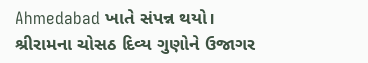Ahmedabad ખાતે સંપન્ન થયો।
શ્રીરામના ચોસઠ દિવ્ય ગુણોને ઉજાગર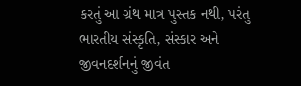કરતું આ ગ્રંથ માત્ર પુસ્તક નથી, પરંતુ ભારતીય સંસ્કૃતિ, સંસ્કાર અને જીવનદર્શનનું જીવંત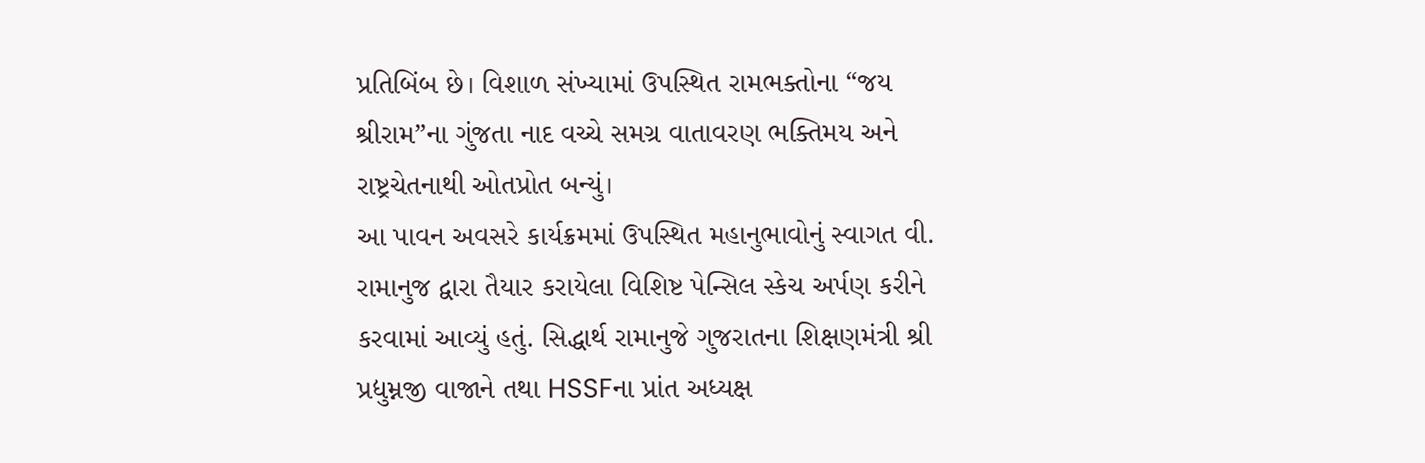પ્રતિબિંબ છે। વિશાળ સંખ્યામાં ઉપસ્થિત રામભક્તોના “જય શ્રીરામ”ના ગુંજતા નાદ વચ્ચે સમગ્ર વાતાવરણ ભક્તિમય અને રાષ્ટ્રચેતનાથી ઓતપ્રોત બન્યું।
આ પાવન અવસરે કાર્યક્રમમાં ઉપસ્થિત મહાનુભાવોનું સ્વાગત વી. રામાનુજ દ્વારા તૈયાર કરાયેલા વિશિષ્ટ પેન્સિલ સ્કેચ અર્પણ કરીને કરવામાં આવ્યું હતું. સિદ્ધાર્થ રામાનુજે ગુજરાતના શિક્ષણમંત્રી શ્રી પ્રદ્યુમ્નજી વાજાને તથા HSSFના પ્રાંત અધ્યક્ષ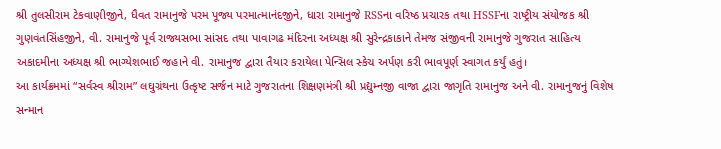શ્રી તુલસીરામ ટેકવાણીજીને, ધૈવત રામાનુજે પરમ પૂજ્ય પરમાત્માનંદજીને, ધારા રામાનુજે RSSના વરિષ્ઠ પ્રચારક તથા HSSFના રાષ્ટ્રીય સંયોજક શ્રી ગુણવંતસિંહજીને, વી. રામાનુજે પૂર્વ રાજ્યસભા સાંસદ તથા પાવાગઢ મંદિરના અધ્યક્ષ શ્રી સુરેન્દ્રકાકાને તેમજ સંજીવની રામાનુજે ગુજરાત સાહિત્ય અકાદમીના અધ્યક્ષ શ્રી ભાગ્યેશભાઈ જહાને વી. રામાનુજ દ્વારા તૈયાર કરાયેલા પેન્સિલ સ્કેચ અર્પણ કરી ભાવપૂર્ણ સ્વાગત કર્યું હતું।
આ કાર્યક્રમમાં “સર્વસ્વ શ્રીરામ” લઘુગ્રંથના ઉત્કૃષ્ટ સર્જન માટે ગુજરાતના શિક્ષણમંત્રી શ્રી પ્રદ્યુમ્નજી વાજા દ્વારા જાગૃતિ રામાનુજ અને વી. રામાનુજનું વિશેષ સન્માન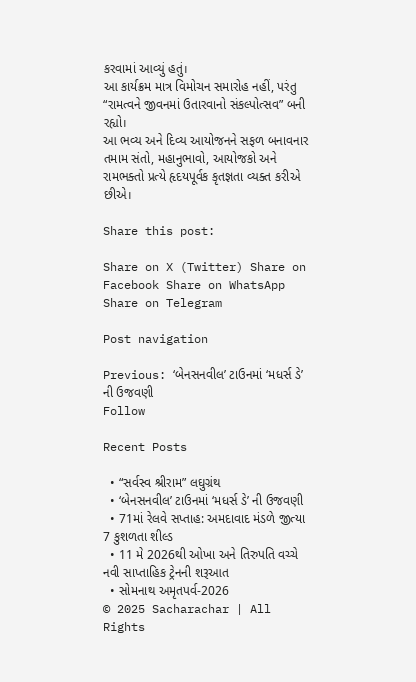કરવામાં આવ્યું હતું।
આ કાર્યક્રમ માત્ર વિમોચન સમારોહ નહીં, પરંતુ “રામત્વને જીવનમાં ઉતારવાનો સંકલ્પોત્સવ” બની રહ્યો।
આ ભવ્ય અને દિવ્ય આયોજનને સફળ બનાવનાર તમામ સંતો, મહાનુભાવો, આયોજકો અને રામભક્તો પ્રત્યે હૃદયપૂર્વક કૃતજ્ઞતા વ્યક્ત કરીએ છીએ।

Share this post:

Share on X (Twitter) Share on Facebook Share on WhatsApp Share on Telegram

Post navigation

Previous: ‘બેનસનવીલ’ ટાઉનમાં ‘મધર્સ ડે’ ની ઉજવણી
Follow

Recent Posts

  • “સર્વસ્વ શ્રીરામ” લઘુગ્રંથ
  • ‘બેનસનવીલ’ ટાઉનમાં ‘મધર્સ ડે’ ની ઉજવણી
  • 71માં રેલવે સપ્તાહ: અમદાવાદ મંડળે જીત્યા 7 કુશળતા શીલ્ડ
  • 11 મે 2026થી ઓખા અને તિરુપતિ વચ્ચે નવી સાપ્તાહિક ટ્રેનની શરૂઆત
  • સોમનાથ અમૃતપર્વ-2026
© 2025 Sacharachar | All Rights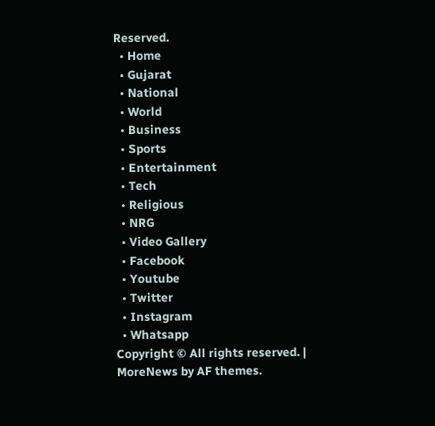Reserved.
  • Home
  • Gujarat
  • National
  • World
  • Business
  • Sports
  • Entertainment
  • Tech
  • Religious
  • NRG
  • Video Gallery
  • Facebook
  • Youtube
  • Twitter
  • Instagram
  • Whatsapp
Copyright © All rights reserved. | MoreNews by AF themes.